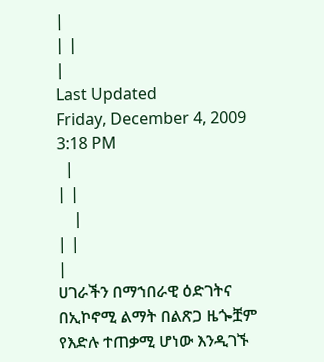|
| |
|
Last Updated
Friday, December 4, 2009 3:18 PM
  |
| |
    |
| |
|
ሀገራችን በማኀበራዊ ዕድገትና በኢኮኖሚ ልማት በልጽጋ ዜጐቿም የእድሉ ተጠቃሚ ሆነው እንዲገኙ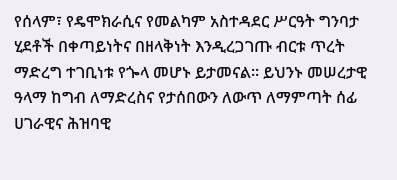የሰላም፣ የዴሞክራሲና የመልካም አስተዳደር ሥርዓት ግንባታ ሂደቶች በቀጣይነትና በዘላቅነት እንዲረጋገጡ ብርቱ ጥረት ማድረግ ተገቢነቱ የጐላ መሆኑ ይታመናል፡፡ ይህንኑ መሠረታዊ ዓላማ ከግብ ለማድረስና የታሰበውን ለውጥ ለማምጣት ሰፊ ሀገራዊና ሕዝባዊ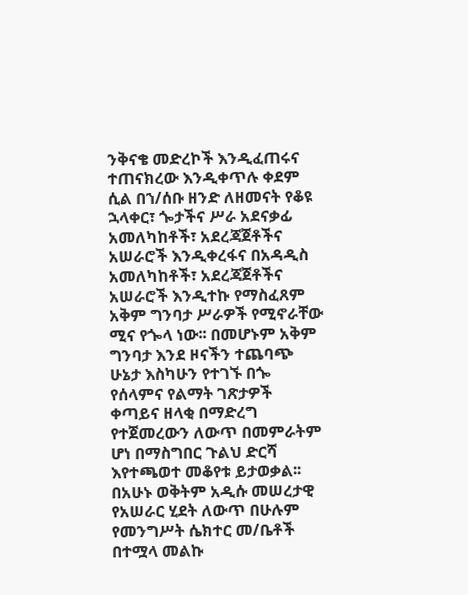ንቅናቄ መድረኮች እንዲፈጠሩና ተጠናክረው እንዲቀጥሉ ቀደም ሲል በኀ/ሰቡ ዘንድ ለዘመናት የቆዩ ኋላቀር፣ ጐታችና ሥራ አደናቃፊ አመለካከቶች፣ አደረጃጀቶችና አሠራሮች እንዲቀረፋና በአዳዲስ አመለካከቶች፣ አደረጃጀቶችና አሠራሮች እንዲተኩ የማስፈጸም አቅም ግንባታ ሥራዎች የሚኖራቸው ሚና የጐላ ነው፡፡ በመሆኑም አቅም ግንባታ እንደ ዞናችን ተጨባጭ ሁኔታ እስካሁን የተገኙ በጐ የሰላምና የልማት ገጽታዎች ቀጣይና ዘላቂ በማድረግ የተጀመረውን ለውጥ በመምራትም ሆነ በማስግበር ጉልህ ድርሻ እየተጫወተ መቆየቱ ይታወቃል፡፡ በአሁኑ ወቅትም አዲሱ መሠረታዊ የአሠራር ሂደት ለውጥ በሁሉም የመንግሥት ሴክተር መ/ቤቶች በተሟላ መልኩ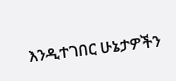እንዲተገበር ሁኔታዎችን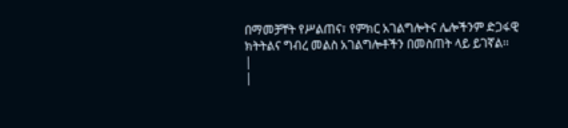በማመቻቸት የሥልጠና፣ የምክር አገልግሎትና ሌሎችንም ድጋፋዊ ክትትልና ግብረ መልስ አገልግሎቶችን በመስጠት ላይ ይገኛል፡፡
|
|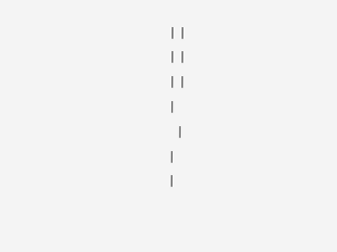| |
| |
| |
|
  |
|
|